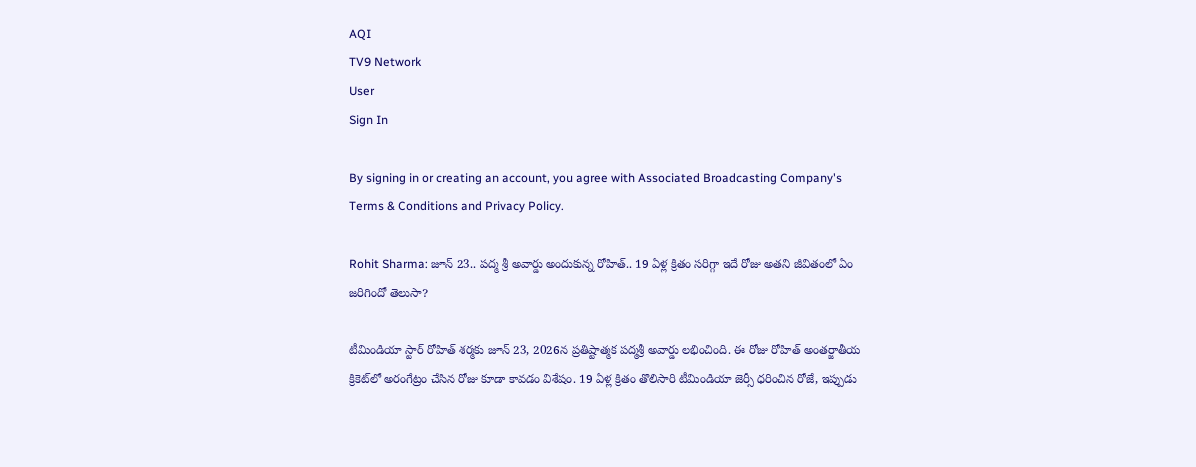AQI
TV9 Network
User
Sign In

By signing in or creating an account, you agree with Associated Broadcasting Company's Terms & Conditions and Privacy Policy.

Rohit Sharma: జూన్ 23.. పద్మ శ్రీ అవార్డు అందుకున్న రోహిత్.. 19 ఏళ్ల క్రితం సరిగ్గా ఇదే రోజు అతని జీవితంలో ఏం జరిగిందో తెలుసా?

టీమిండియా స్టార్ రోహిత్ శర్మకు జూన్ 23, 2026న ప్రతిష్టాత్మక పద్మశ్రీ అవార్డు లభించింది. ఈ రోజు రోహిత్ అంతర్జాతీయ క్రికెట్‌లో అరంగేట్రం చేసిన రోజు కూడా కావడం విశేషం. 19 ఏళ్ల క్రితం తొలిసారి టీమిండియా జెర్సీ ధరించిన రోజే, ఇప్పుడు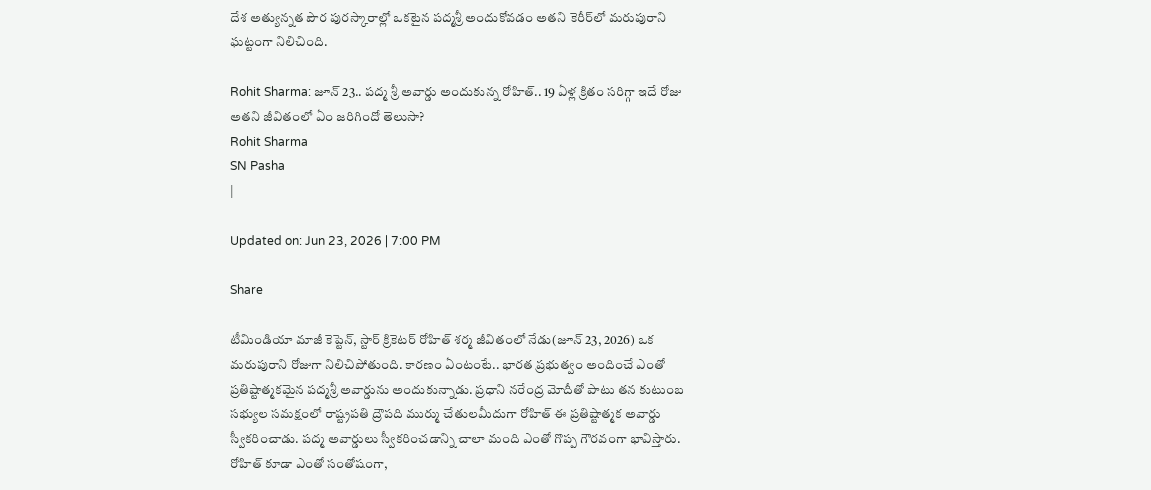దేశ అత్యున్నత పౌర పురస్కారాల్లో ఒకటైన పద్మశ్రీ అందుకోవడం అతని కెరీర్‌లో మరుపురాని ఘట్టంగా నిలిచింది.

Rohit Sharma: జూన్ 23.. పద్మ శ్రీ అవార్డు అందుకున్న రోహిత్.. 19 ఏళ్ల క్రితం సరిగ్గా ఇదే రోజు అతని జీవితంలో ఏం జరిగిందో తెలుసా?
Rohit Sharma
SN Pasha
|

Updated on: Jun 23, 2026 | 7:00 PM

Share

టీమిండియా మాజీ కెప్టెన్, స్టార్ క్రికెటర్ రోహిత్ శర్మ జీవితంలో నేడు(జూన్ 23, 2026) ఒక మరుపురాని రోజుగా నిలిచిపోతుంది. కారణం ఏంటంటే.. భారత ప్రభుత్వం అందించే ఎంతో ప్రతిష్టాత్మకమైన పద్మశ్రీ అవార్డును అందుకున్నాడు. ప్రధాని నరేంద్ర మోదీతో పాటు తన కుటుంబ సభ్యుల సమక్షంలో రాష్ట్రపతి ద్రౌపది ముర్ము చేతులమీదుగా రోహిత్ ఈ ప్రతిష్టాత్మక అవార్డు స్వీకరించాడు. పద్మ అవార్డులు స్వీకరించడాన్ని చాలా మంది ఎంతో గొప్ప గౌరవంగా భావిస్తారు. రోహిత్‌ కూడా ఎంతో సంతోషంగా,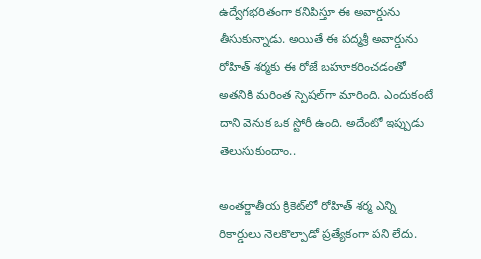ఉద్వేగభరితంగా కనిపిస్తూ ఈ అవార్డును తీసుకున్నాడు. అయితే ఈ పద్మశ్రీ అవార్డును రోహిత్ శర్మకు ఈ రోజే బహూకరించడంతో అతనికి మరింత స్పెషల్‌గా మారింది. ఎందుకంటే దాని వెనుక ఒక స్టోరీ ఉంది. అదేంటో ఇప్పుడు తెలుసుకుందాం..

అంతర్జాతీయ క్రికెట్‌లో రోహిత్ శర్మ ఎన్ని రికార్డులు నెలకొల్పాడో ప్రత్యేకంగా పని లేదు.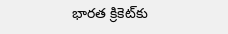భారత క్రికెట్‌కు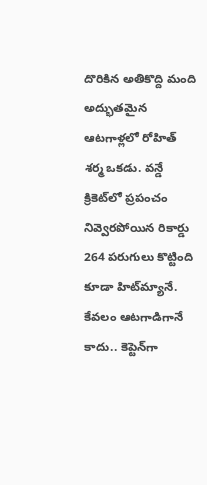దొరికిన అతికొద్ది మంది అద్భుతమైన ఆటగాళ్లలో రోహిత్ శర్మ ఒకడు. వన్డే క్రికెట్‌లో ప్రపంచం నివ్వెరపోయిన రికార్డు 264 పరుగులు కొట్టింది కూడా హిట్‌మ్యానే. కేవలం ఆటగాడిగానే కాదు.. కెప్టెన్‌గా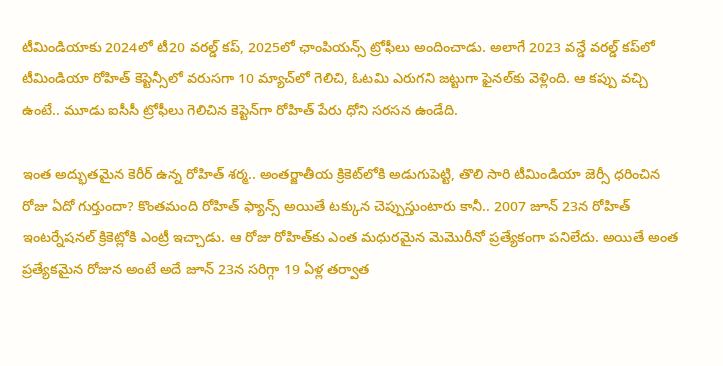టీమిండియాకు 2024లో టీ20 వరల్డ్ కప్, 2025లో ఛాంపియన్స్ ట్రోఫీలు అందించాడు. అలాగే 2023 వన్డే వరల్డ్ కప్‌లో టీమిండియా రోహిత్ కెప్టెన్సీలో వరుసగా 10 మ్యాచ్‌లో గెలిచి, ఓటమి ఎరుగని జట్టుగా ఫైనల్‌కు వెళ్లింది. ఆ కప్పు వచ్చి ఉంటే.. మూడు ఐసీసీ ట్రోఫీలు గెలిచిన కెప్టెన్‌గా రోహిత్ పేరు ధోని సరసన ఉండేది.

ఇంత అద్భుతమైన కెరీర్ ఉన్న రోహిత్ శర్మ.. అంతర్జాతీయ క్రికెట్‌లోకి అడుగుపెట్టి, తొలి సారి టీమిండియా జెర్సీ ధరించిన రోజు ఏదో గుర్తుందా? కొంతమంది రోహిత్ ఫ్యాన్స్ అయితే టక్కున చెప్పుస్తుంటారు కానీ.. 2007 జూన్ 23న రోహిత్ ఇంటర్నేషనల్ క్రికెట్లోకి ఎంట్రీ ఇచ్చాడు. ఆ రోజు రోహిత్‌కు ఎంత మధురమైన మెమొరీనో ప్రత్యేకంగా పనిలేదు. అయితే అంత ప్రత్యేకమైన రోజున అంటే అదే జూన్ 23న సరిగ్గా 19 ఏళ్ల తర్వాత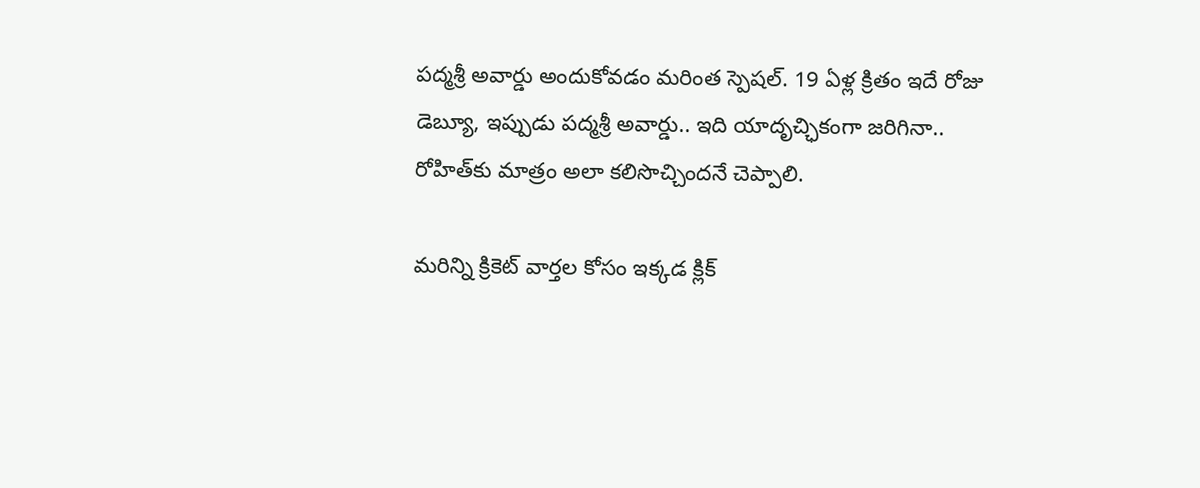పద్మశ్రీ అవార్డు అందుకోవడం మరింత స్పెషల్. 19 ఏళ్ల క్రితం ఇదే రోజు డెబ్యూ, ఇప్పుడు పద్మశ్రీ అవార్డు.. ఇది యాదృచ్ఛికంగా జరిగినా.. రోహిత్‌కు మాత్రం అలా కలిసొచ్చిందనే చెప్పాలి.

మరిన్ని క్రికెట్ వార్తల కోసం ఇక్కడ క్లిక్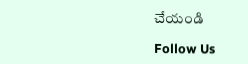చేయండి

Follow Us